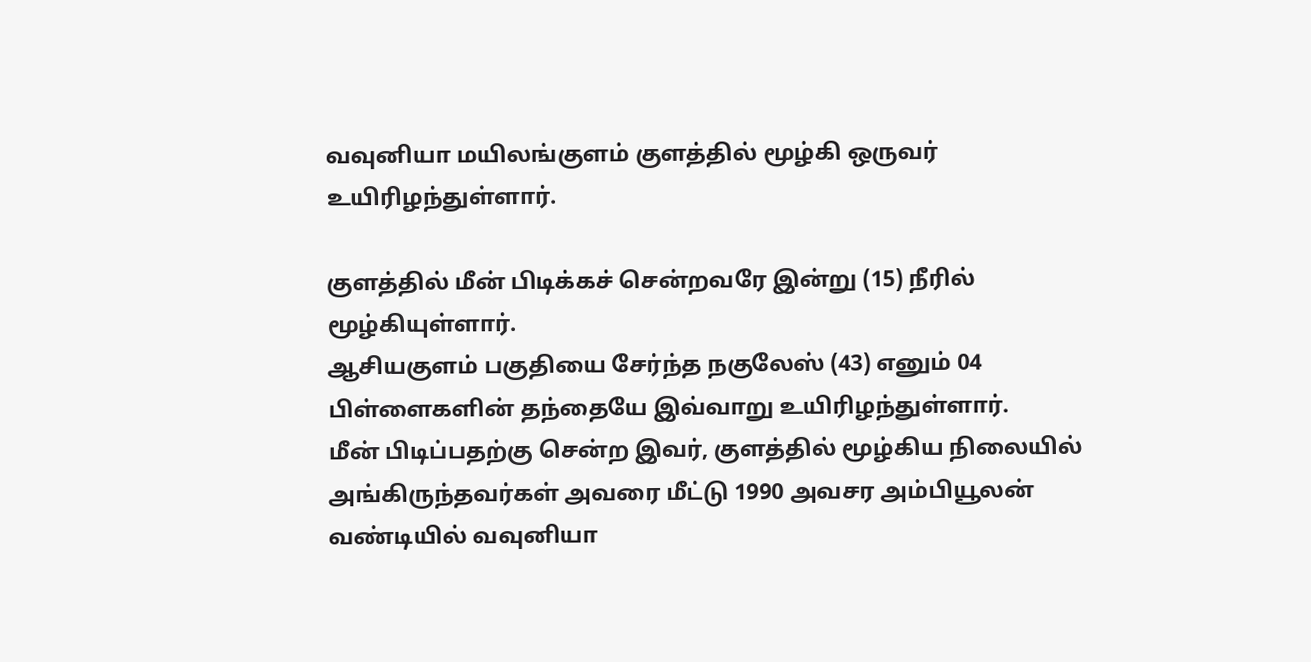வவுனியா மயிலங்குளம் குளத்தில் மூழ்கி ஒருவர் உயிரிழந்துள்ளார்.

குளத்தில் மீன் பிடிக்கச் சென்றவரே இன்று (15) நீரில் மூழ்கியுள்ளார்.
ஆசியகுளம் பகுதியை சேர்ந்த நகுலேஸ் (43) எனும் 04 பிள்ளைகளின் தந்தையே இவ்வாறு உயிரிழந்துள்ளார்.
மீன் பிடிப்பதற்கு சென்ற இவர், குளத்தில் மூழ்கிய நிலையில் அங்கிருந்தவர்கள் அவரை மீட்டு 1990 அவசர அம்பியூலன் வண்டியில் வவுனியா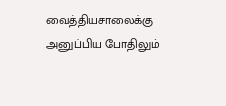வைத்தியசாலைக்கு அனுப்பிய போதிலும்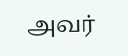அவர்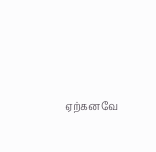ஏற்கனவே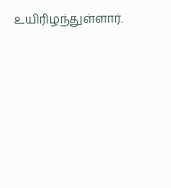உயிரிழந்துள்ளார்.